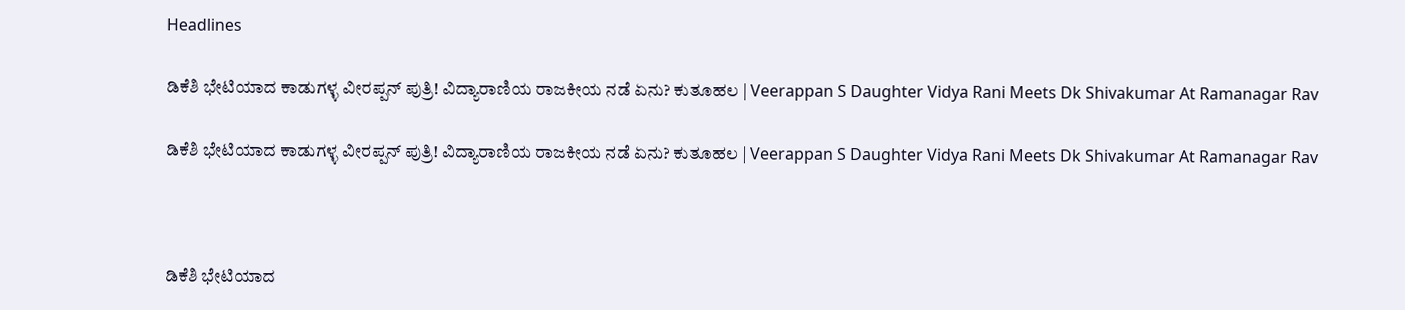Headlines

ಡಿಕೆಶಿ ಭೇಟಿಯಾದ ಕಾಡುಗಳ್ಳ ವೀರಪ್ಪನ್ ಪುತ್ರಿ! ವಿದ್ಯಾರಾಣಿಯ ರಾಜಕೀಯ ನಡೆ ಏನು? ಕುತೂಹಲ | Veerappan S Daughter Vidya Rani Meets Dk Shivakumar At Ramanagar Rav

ಡಿಕೆಶಿ ಭೇಟಿಯಾದ ಕಾಡುಗಳ್ಳ ವೀರಪ್ಪನ್ ಪುತ್ರಿ! ವಿದ್ಯಾರಾಣಿಯ ರಾಜಕೀಯ ನಡೆ ಏನು? ಕುತೂಹಲ | Veerappan S Daughter Vidya Rani Meets Dk Shivakumar At Ramanagar Rav



ಡಿಕೆಶಿ ಭೇಟಿಯಾದ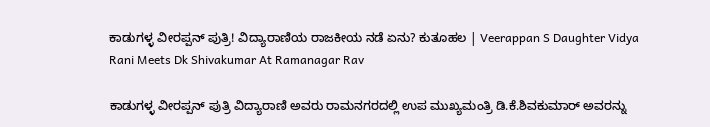ಕಾಡುಗಳ್ಳ ವೀರಪ್ಪನ್ ಪುತ್ರಿ! ವಿದ್ಯಾರಾಣಿಯ ರಾಜಕೀಯ ನಡೆ ಏನು? ಕುತೂಹಲ | Veerappan S Daughter Vidya Rani Meets Dk Shivakumar At Ramanagar Rav

ಕಾಡುಗಳ್ಳ ವೀರಪ್ಪನ್ ಪುತ್ರಿ ವಿದ್ಯಾರಾಣಿ ಅವರು ರಾಮನಗರದಲ್ಲಿ ಉಪ ಮುಖ್ಯಮಂತ್ರಿ ಡಿ.ಕೆ.ಶಿವಕುಮಾರ್ ಅವರನ್ನು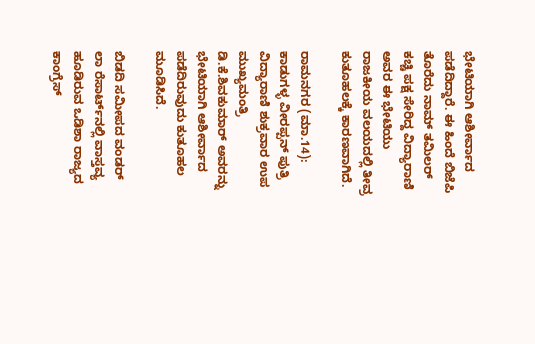ಭೇಟಿಯಾಗಿ ಆಶೀರ್ವಾದ ಪಡೆದಿದ್ದಾರೆ. ಈ ಹಿಂದೆ ಬಿಜೆಪಿ ತೊರೆದು ನಾಮ್ ತಮಿಲರ್ ಕಚ್ಚಿ ಪಕ್ಷ ಸೇರಿದ್ದ ವಿದ್ಯಾರಾಣಿ ಅವರ ಈ ಭೇಟಿಯು ರಾಜಕೀಯ ವಲಯದಲ್ಲಿ ತೀವ್ರ ಕುತೂಹಲಕ್ಕೆ ಕಾರಣವಾಗಿದೆ.

ರಾಮನಗರ (ಮಾ.14): ಕಾಡುಗಳ್ಳ ವೀರಪ್ಪನ್ ಪುತ್ರಿ ವಿದ್ಯಾರಾಣಿ ಶುಕ್ರವಾರ ಉಪ ಮುಖ್ಯಮಂತ್ರಿ ಡಿ.ಕೆ.ಶಿವಕುಮಾರ್ ಅವರನ್ನು ಭೇಟಿಯಾಗಿ ಆಶೀರ್ವಾದ ಪಡೆದಿರುವುದು ಕುತೂಹಲ ಮೂಡಿಸಿದೆ.

ಬಿಡದಿ ಸಮೀಪದ ವಂಡರ್ ಲಾ ರೆಸಾರ್ಟ್‌ನಲ್ಲಿ ವಾಸ್ತವ್ಯ ಹೂಡಿರುವ ಒಡಿಶಾ ರಾಜ್ಯದ ಕಾಂಗ್ರೆಸ್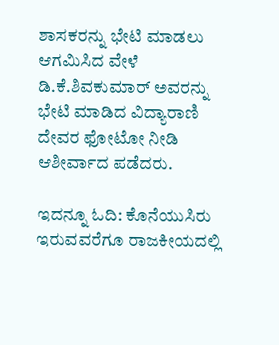ಶಾಸಕರನ್ನು ಭೇಟಿ ಮಾಡಲು ಆಗಮಿಸಿದ ವೇಳೆ ಡಿ.ಕೆ.ಶಿವಕುಮಾರ್ ಅವರನ್ನು ಭೇಟಿ ಮಾಡಿದ ವಿದ್ಯಾರಾಣಿ ದೇವರ ಫೋಟೋ ನೀಡಿ ಆಶೀರ್ವಾದ ಪಡೆದರು.

ಇದನ್ನೂ ಓದಿ: ಕೊನೆಯುಸಿರು ಇರುವವರೆಗೂ ರಾಜಕೀಯದಲ್ಲಿ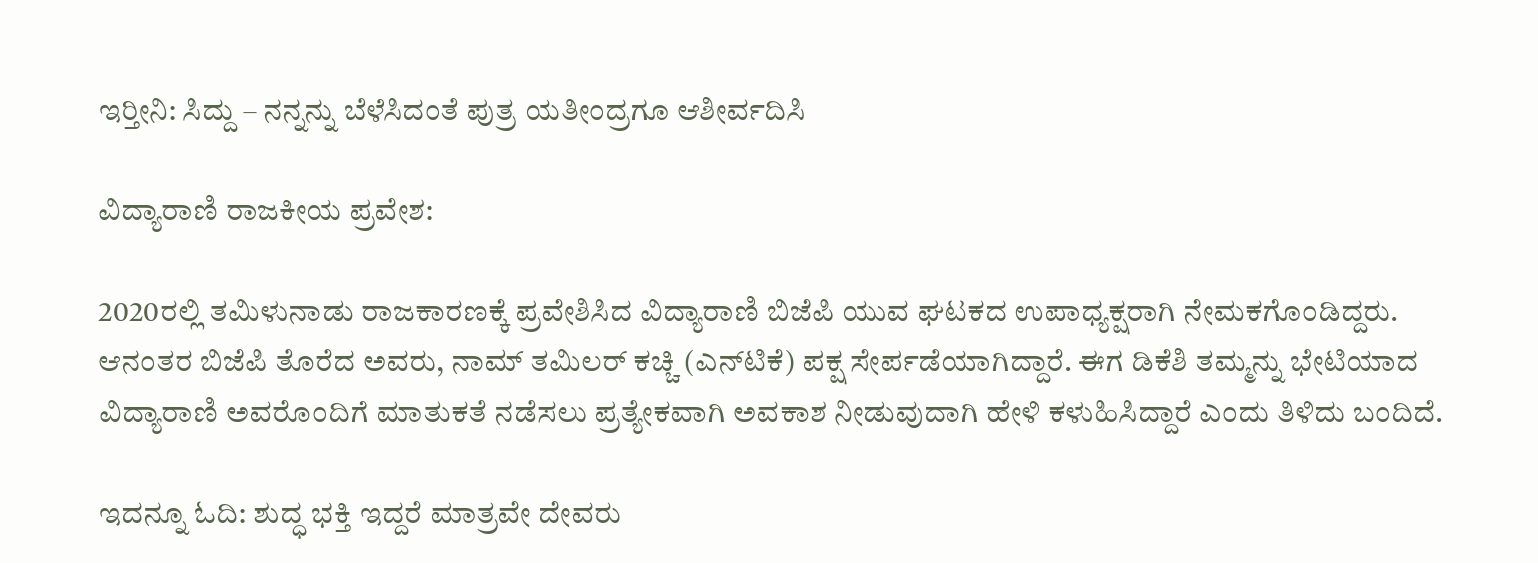ಇರ್‍ತೀನಿ: ಸಿದ್ದು – ನನ್ನನ್ನು ಬೆಳೆಸಿದಂತೆ ಪುತ್ರ ಯತೀಂದ್ರಗೂ ಆಶೀರ್ವದಿಸಿ

ವಿದ್ಯಾರಾಣಿ ರಾಜಕೀಯ ಪ್ರವೇಶ:

2020ರಲ್ಲಿ ತಮಿಳುನಾಡು ರಾಜಕಾರಣಕ್ಕೆ ಪ್ರವೇಶಿಸಿದ ವಿದ್ಯಾರಾಣಿ ಬಿಜೆಪಿ ಯುವ ಘಟಕದ ಉಪಾಧ್ಯಕ್ಷರಾಗಿ ನೇಮಕಗೊಂಡಿದ್ದರು. ಆನಂತರ ಬಿಜೆಪಿ ತೊರೆದ ಅವರು, ನಾಮ್ ತಮಿಲರ್ ಕಚ್ಚಿ (ಎನ್‌ಟಿಕೆ) ಪಕ್ಷ ಸೇರ್ಪಡೆಯಾಗಿದ್ದಾರೆ. ಈಗ ಡಿಕೆಶಿ ತಮ್ಮನ್ನು ಭೇಟಿಯಾದ ವಿದ್ಯಾರಾಣಿ ಅವರೊಂದಿಗೆ ಮಾತುಕತೆ ನಡೆಸಲು ಪ್ರತ್ಯೇಕವಾಗಿ ಅವಕಾಶ ನೀಡುವುದಾಗಿ ಹೇಳಿ ಕಳುಹಿಸಿದ್ದಾರೆ ಎಂದು ತಿಳಿದು ಬಂದಿದೆ.

ಇದನ್ನೂ ಓದಿ: ಶುದ್ಧ ಭಕ್ತಿ ಇದ್ದರೆ ಮಾತ್ರವೇ ದೇವರು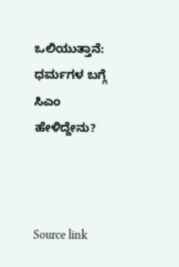ಒಲಿಯುತ್ತಾನೆ: ಧರ್ಮಗಳ ಬಗ್ಗೆ ಸಿಎಂ ಹೇಳಿದ್ದೇನು?



Source link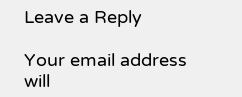Leave a Reply

Your email address will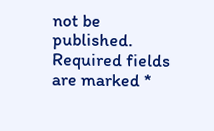not be published. Required fields are marked *